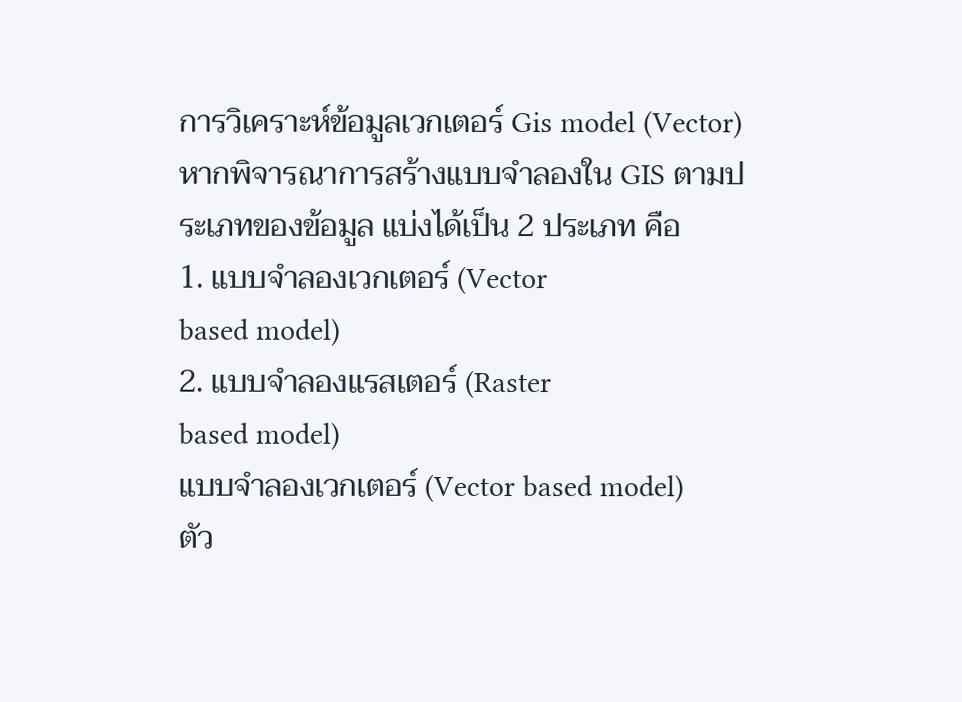การวิเคราะห์ข้อมูลเวกเตอร์ Gis model (Vector)
หากพิจารณาการสร้างแบบจำลองใน GIS ตามประเภทของข้อมูล แบ่งได้เป็น 2 ประเภท คือ
1. แบบจำลองเวกเตอร์ (Vector
based model)
2. แบบจำลองแรสเตอร์ (Raster
based model)
แบบจำลองเวกเตอร์ (Vector based model)
ตัว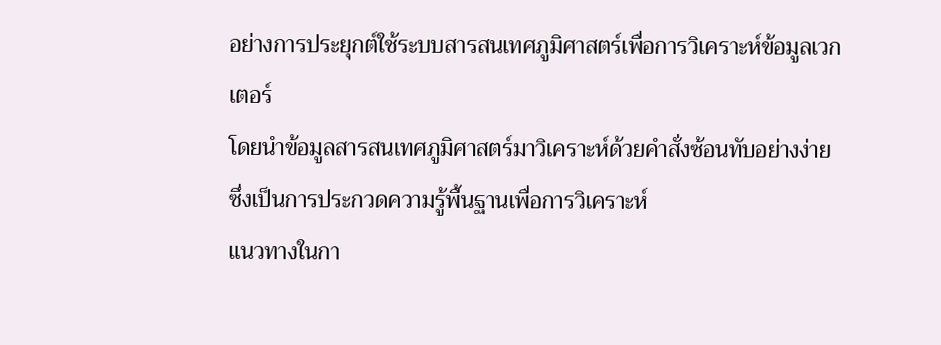อย่างการประยุกต์ใช้ระบบสารสนเทศภูมิศาสตร์เพื่อการวิเคราะห์ข้อมูลเวกเตอร์
โดยนำข้อมูลสารสนเทศภูมิศาสตร์มาวิเคราะห์ด้วยคำสั่งซ้อนทับอย่างง่าย
ซึ่งเป็นการประกวดความรู้พื้นฐานเพื่อการวิเคราะห์
แนวทางในกา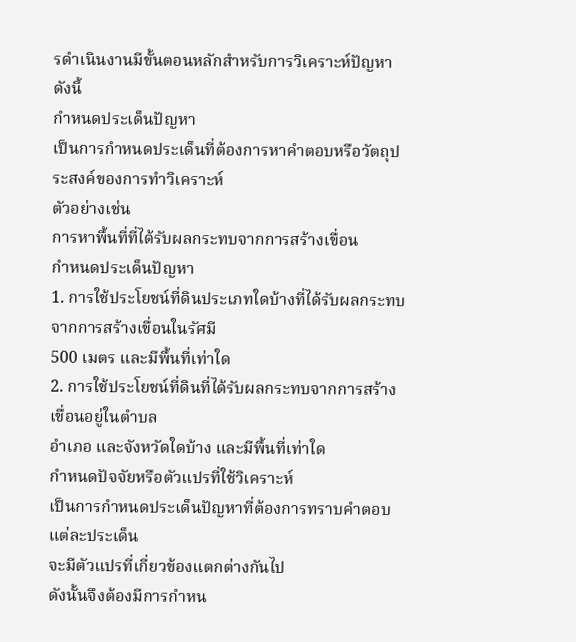รดำเนินงานมีขั้นตอนหลักสำหรับการวิเคราะห์ปัญหา ดังนี้
กำหนดประเด็นปัญหา
เป็นการกำหนดประเด็นที่ต้องการหาคำตอบหรือวัตถุประสงค์ของการทำวิเคราะห์
ตัวอย่างเช่น
การหาพื้นที่ที่ได้รับผลกระทบจากการสร้างเขื่อน
กำหนดประเด็นปัญหา
1. การใช้ประโยชน์ที่ดินประเภทใดบ้างที่ได้รับผลกระทบจากการสร้างเขื่อนในรัศมี
500 เมตร และมีพื้นที่เท่าใด
2. การใช้ประโยชน์ที่ดินที่ได้รับผลกระทบจากการสร้างเขื่อนอยู่ในตำบล
อำเภอ และจังหวัดใดบ้าง และมีพื้นที่เท่าใด
กำหนดปัจจัยหรือตัวแปรที่ใช้วิเคราะห์
เป็นการกำหนดประเด็นปัญหาที่ต้องการทราบคำตอบแต่ละประเด็น
จะมีตัวแปรที่เกี่ยวข้องแตกต่างกันไป
ดังนั้นจึงต้องมีการกำหน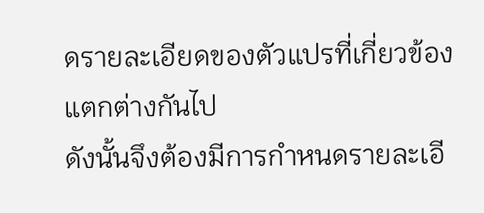ดรายละเอียดของตัวแปรที่เกี่ยวข้องแตกต่างกันไป
ดังนั้นจึงต้องมีการกำหนดรายละเอี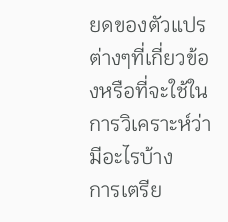ยดของตัวแปรต่างๆที่เกี่ยวข้องหรือที่จะใช้ในการวิเคราะห์ว่ามีอะไรบ้าง
การเตรีย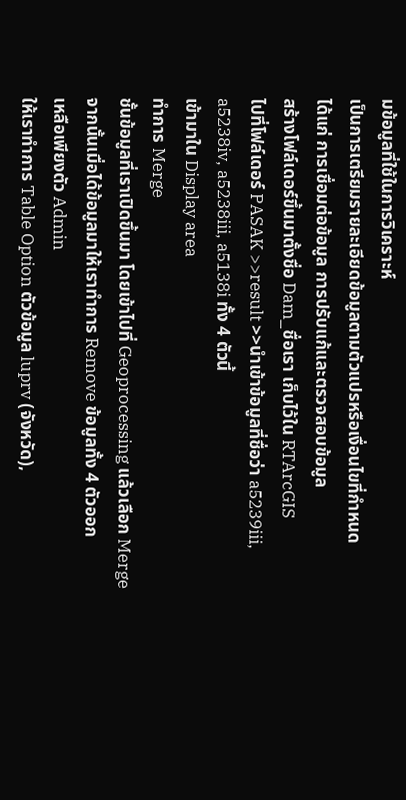มข้อมูลที่ใช้ในการวิเคราะห์
เป็นการเตรียมรายละเอียดข้อมูลตามตัวแปรหรือเงื่อนไขที่กำหนด
ได้แก่ การเชื่อมต่อข้อมูล การปรับแก้และตรวจสอบข้อมูล
สร้างโฟล์เดอร์ขึ้นมาตั้งชื่อ Dam_ชื่อเรา เก็บไว้ใน RTArcGIS
ไปที่โฟล์เดอร์ PASAK >>result >>นำเข้าข้อมูลที่ชื่อว่า a5239iii,
a5238iv, a5238iii, a5138i ทั้ง 4 ตัวนี้
เข้ามาใน Display area
ทำการ Merge
ชั้นข้อมูลที่เราเปิดขึ้นมา โดยเข้าไปที่ Geoprocessing แล้วเลือก Merge
จากนั้นเมื่อได้ข้อมูลมาให้เราทำการ Remove ข้อมูลทั้ง 4 ตัวออก
เหลือเพียงตัว Admin
ให้เราทำการ Table Option ตัวข้อมูล luprv (จังหวัด),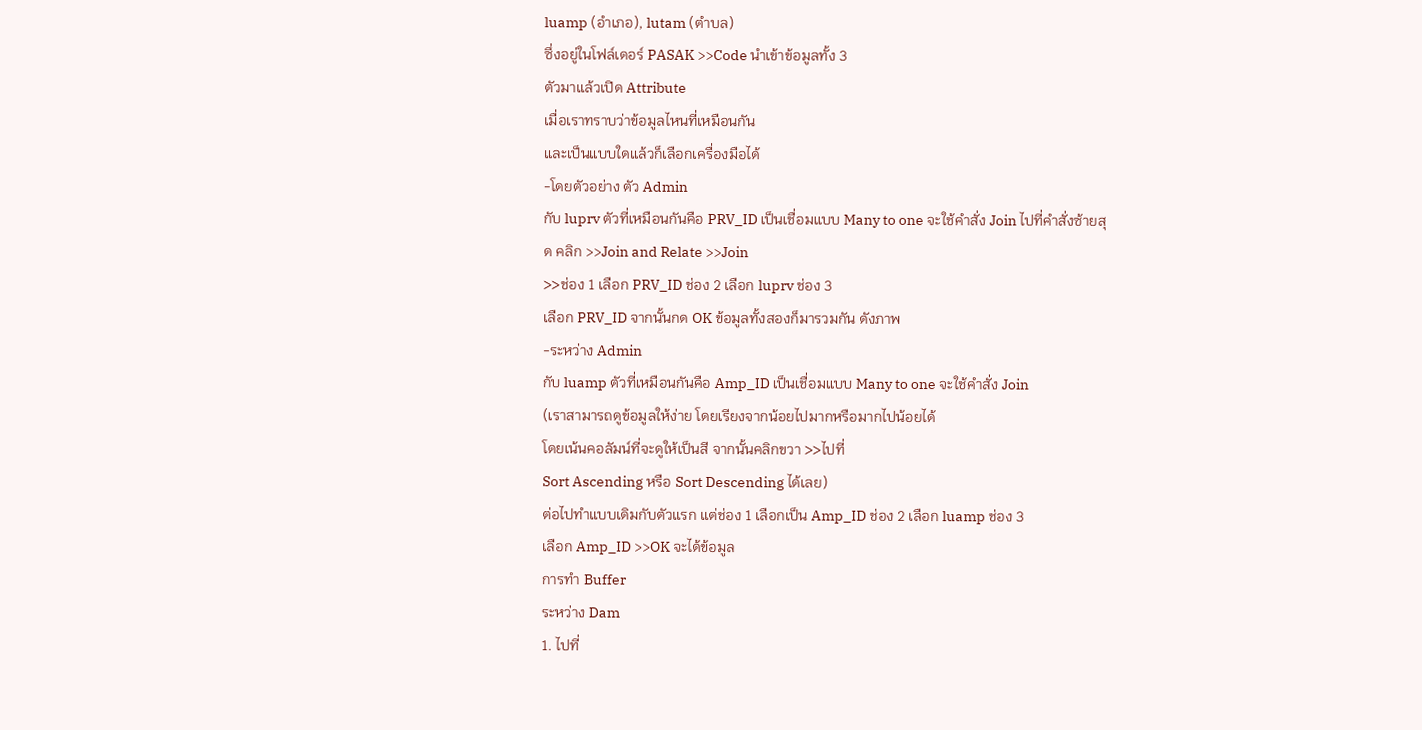luamp (อำเภอ), lutam (ตำบล)
ซึ่งอยู่ในโฟล์เดอร์ PASAK >>Code นำเข้าข้อมูลทั้ง 3
ตัวมาแล้วเปิด Attribute
เมื่อเราทราบว่าข้อมูลไหนที่เหมือนกัน
และเป็นแบบใดแล้วก็เลือกเครื่องมือได้
-โดยตัวอย่าง ตัว Admin
กับ luprv ตัวที่เหมือนกันคือ PRV_ID เป็นเชื่อมแบบ Many to one จะใช้คำสั่ง Join ไปที่คำสั่งซ้ายสุด คลิก >>Join and Relate >>Join
>>ช่อง 1 เลือก PRV_ID ช่อง 2 เลือก luprv ช่อง 3
เลือก PRV_ID จากนั้นกด OK ข้อมูลทั้งสองก็มารวมกัน ดังภาพ
-ระหว่าง Admin
กับ luamp ตัวที่เหมือนกันคือ Amp_ID เป็นเชื่อมแบบ Many to one จะใช้คำสั่ง Join
(เราสามารถดูข้อมูลให้ง่าย โดยเรียงจากน้อยไปมากหรือมากไปน้อยได้
โดยเน้นคอลัมน์ที่จะดูให้เป็นสี จากนั้นคลิกขวา >>ไปที่
Sort Ascending หรือ Sort Descending ได้เลย)
ต่อไปทำแบบเดิมกับตัวแรก แต่ช่อง 1 เลือกเป็น Amp_ID ช่อง 2 เลือก luamp ช่อง 3
เลือก Amp_ID >>OK จะได้ข้อมูล
การทำ Buffer
ระหว่าง Dam
1. ไปที่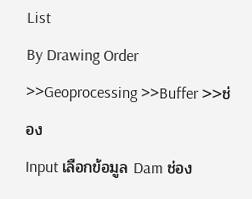List
By Drawing Order >>Geoprocessing >>Buffer >>ช่อง
Input เลือกข้อมูล Dam ช่อง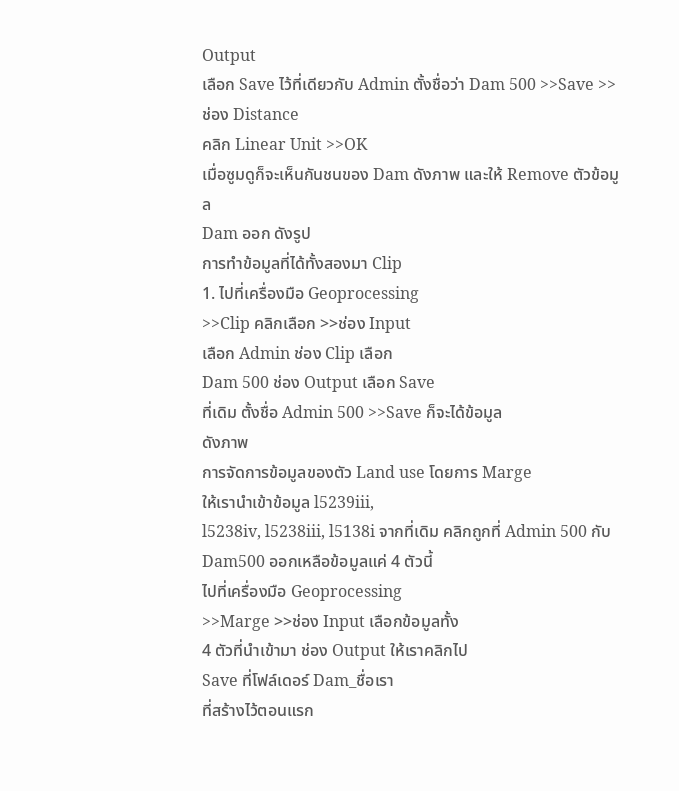Output
เลือก Save ไว้ที่เดียวกับ Admin ตั้งชื่อว่า Dam 500 >>Save >>ช่อง Distance
คลิก Linear Unit >>OK
เมื่อซูมดูก็จะเห็นกันชนของ Dam ดังภาพ และให้ Remove ตัวข้อมูล
Dam ออก ดังรูป
การทำข้อมูลที่ได้ทั้งสองมา Clip
1. ไปที่เครื่องมือ Geoprocessing
>>Clip คลิกเลือก >>ช่อง Input
เลือก Admin ช่อง Clip เลือก
Dam 500 ช่อง Output เลือก Save
ที่เดิม ตั้งชื่อ Admin 500 >>Save ก็จะได้ข้อมูล
ดังภาพ
การจัดการข้อมูลของตัว Land use โดยการ Marge
ให้เรานำเข้าข้อมูล l5239iii,
l5238iv, l5238iii, l5138i จากที่เดิม คลิกถูกที่ Admin 500 กับ Dam500 ออกเหลือข้อมูลแค่ 4 ตัวนี้
ไปที่เครื่องมือ Geoprocessing
>>Marge >>ช่อง Input เลือกข้อมูลทั้ง
4 ตัวที่นำเข้ามา ช่อง Output ให้เราคลิกไป
Save ที่โฟล์เดอร์ Dam_ชื่อเรา
ที่สร้างไว้ตอนแรก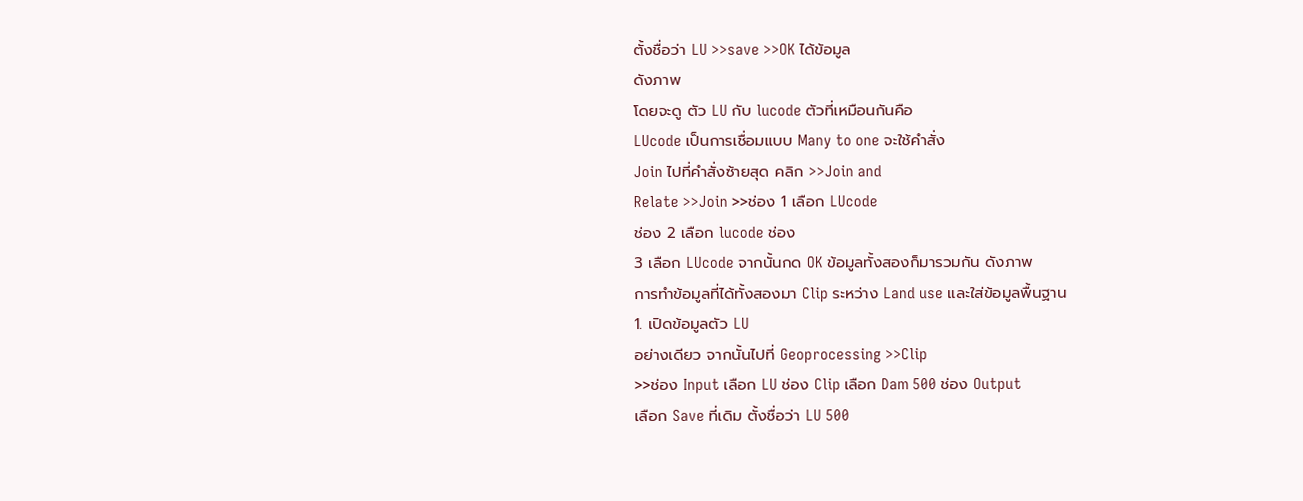ตั้งชื่อว่า LU >>save >>OK ได้ข้อมูล
ดังภาพ
โดยจะดู ตัว LU กับ lucode ตัวที่เหมือนกันคือ
LUcode เป็นการเชื่อมแบบ Many to one จะใช้คำสั่ง
Join ไปที่คำสั่งซ้ายสุด คลิก >>Join and
Relate >>Join >>ช่อง 1 เลือก LUcode
ช่อง 2 เลือก lucode ช่อง
3 เลือก LUcode จากนั้นกด OK ข้อมูลทั้งสองก็มารวมกัน ดังภาพ
การทำข้อมูลที่ได้ทั้งสองมา Clip ระหว่าง Land use และใส่ข้อมูลพื้นฐาน
1. เปิดข้อมูลตัว LU
อย่างเดียว จากนั้นไปที่ Geoprocessing >>Clip
>>ช่อง Input เลือก LU ช่อง Clip เลือก Dam 500 ช่อง Output
เลือก Save ที่เดิม ตั้งชื่อว่า LU 500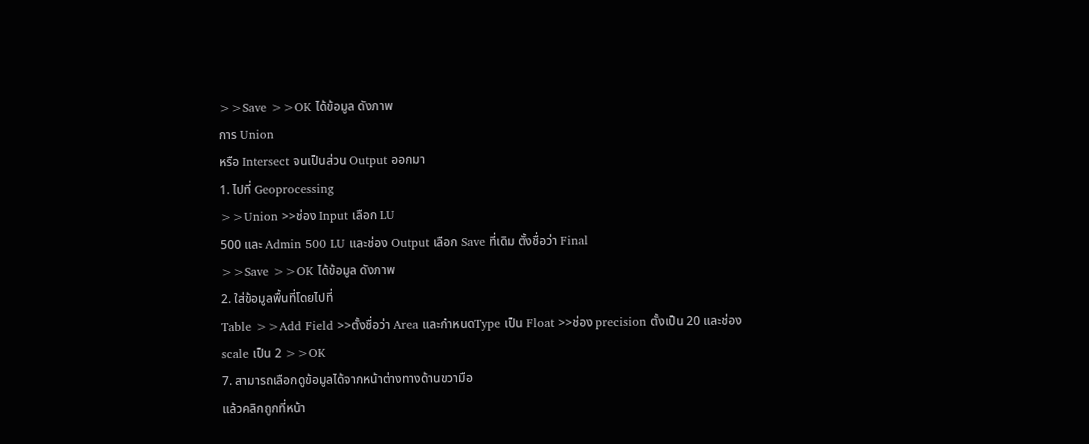>>Save >>OK ได้ข้อมูล ดังภาพ
การ Union
หรือ Intersect จนเป็นส่วน Output ออกมา
1. ไปที่ Geoprocessing
>>Union >>ช่อง Input เลือก LU
500 และ Admin 500 LU และช่อง Output เลือก Save ที่เดิม ตั้งชื่อว่า Final
>>Save >>OK ได้ข้อมูล ดังภาพ
2. ใส่ข้อมูลพื้นที่โดยไปที่
Table >>Add Field >>ตั้งชื่อว่า Area และกำหนดType เป็น Float >>ช่อง precision ตั้งเป็น 20 และช่อง
scale เป็น 2 >>OK
7. สามารถเลือกดูข้อมูลได้จากหน้าต่างทางด้านขวามือ
แล้วคลิกถูกที่หน้า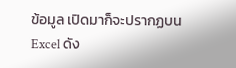ข้อมูล เปิดมาก็จะปรากฏบน Excel ดัง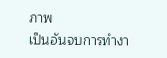ภาพ
เป็นอันจบการทำงา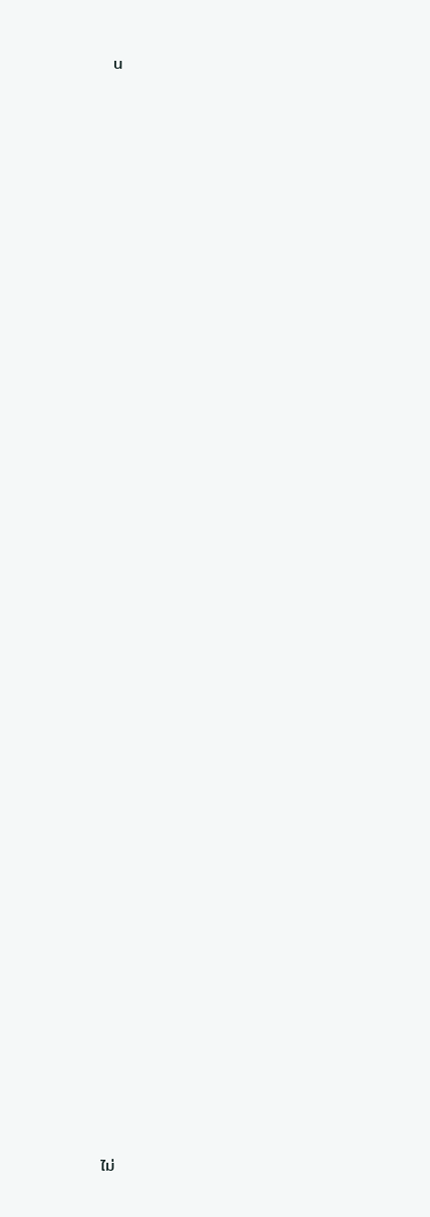น
















































ไม่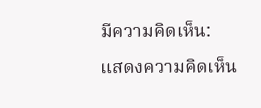มีความคิดเห็น:
แสดงความคิดเห็น